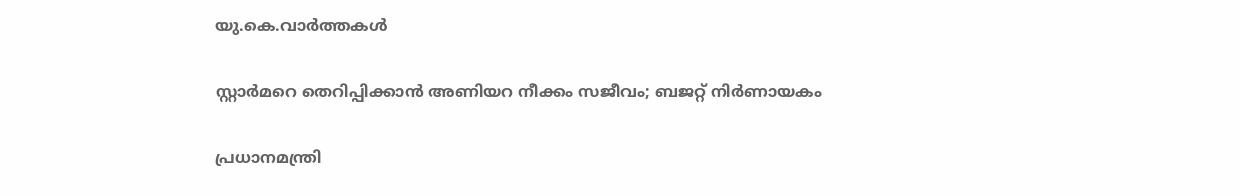യു.കെ.വാര്‍ത്തകള്‍

സ്റ്റാര്‍മറെ തെറിപ്പിക്കാന്‍ അണിയറ നീക്കം സജീവം; ബജറ്റ് നിര്‍ണായകം

പ്രധാനമന്ത്രി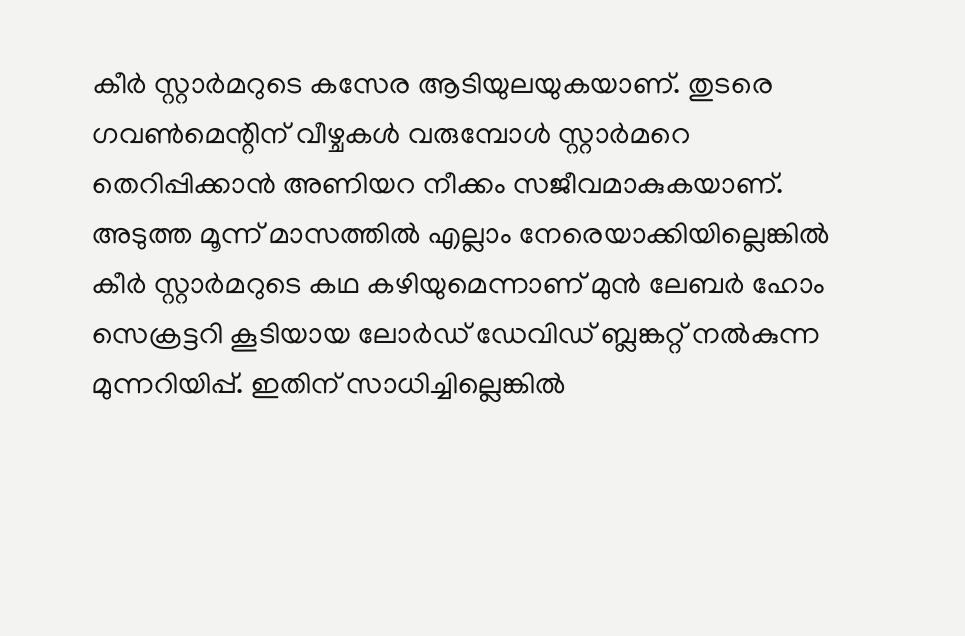കീര്‍ സ്റ്റാര്‍മറുടെ കസേര ആടിയുലയുകയാണ്. തുടരെ ഗവണ്‍മെന്റിന് വീഴ്ചകള്‍ വരുമ്പോള്‍ സ്റ്റാര്‍മറെ തെറിപ്പിക്കാന്‍ അണിയറ നീക്കം സജീവമാകുകയാണ്. അടുത്ത മൂന്ന് മാസത്തില്‍ എല്ലാം നേരെയാക്കിയില്ലെങ്കില്‍ കീര്‍ സ്റ്റാര്‍മറുടെ കഥ കഴിയുമെന്നാണ് മുന്‍ ലേബര്‍ ഹോം സെക്രട്ടറി കൂടിയായ ലോര്‍ഡ് ഡേവിഡ് ബ്ലങ്കറ്റ് നല്‍കുന്ന മുന്നറിയിപ്പ്. ഇതിന് സാധിച്ചില്ലെങ്കില്‍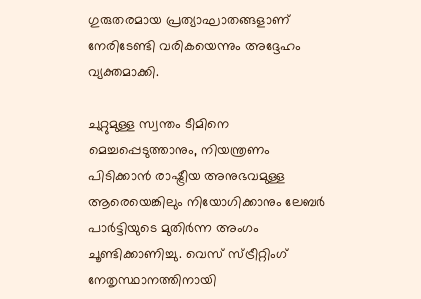ഗുരുതരമായ പ്രത്യാഘാതങ്ങളാണ് നേരിടേണ്ടി വരികയെന്നും അദ്ദേഹം വ്യക്തമാക്കി.

ചുറ്റുമുള്ള സ്വന്തം ടീമിനെ മെച്ചപ്പെടുത്താനും, നിയന്ത്രണം പിടിക്കാന്‍ രാഷ്ട്രീയ അനുഭവമുള്ള ആരെയെങ്കിലും നിയോഗിക്കാനും ലേബര്‍ പാര്‍ട്ടിയുടെ മുതിര്‍ന്ന അംഗം ചൂണ്ടിക്കാണിച്ചു. വെസ് സ്ട്രീറ്റിംഗ് നേതൃസ്ഥാനത്തിനായി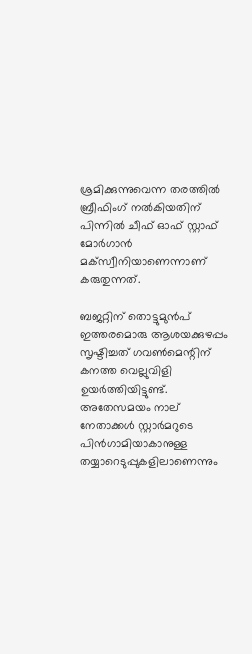ശ്രമിക്കുന്നുവെന്ന തരത്തില്‍ ബ്രീഫിംഗ് നല്‍കിയതിന് പിന്നില്‍ ചീഫ് ഓഫ് സ്റ്റാഫ് മോര്‍ഗാന്‍ മക്‌സ്വീനിയാണെന്നാണ് കരുതുന്നത്.

ബജറ്റിന് തൊട്ടുമുന്‍പ് ഇത്തരമൊരു ആശയക്കുഴപ്പം സൃഷ്ടിച്ചത് ഗവണ്‍മെന്റിന് കനത്ത വെല്ലുവിളി ഉയര്‍ത്തിയിട്ടുണ്ട്. അതേസമയം നാല് നേതാക്കള്‍ സ്റ്റാര്‍മറുടെ പിന്‍ഗാമിയാകാനുള്ള തയ്യാറെടുപ്പുകളിലാണെന്നും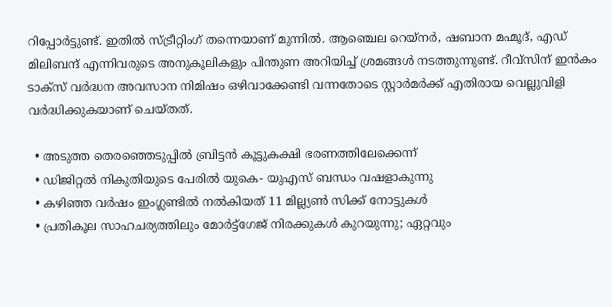റിപ്പോര്‍ട്ടുണ്ട്. ഇതില്‍ സ്ട്രീറ്റിംഗ് തന്നെയാണ് മുന്നില്‍. ആഞ്ചെല റെയ്‌നര്‍, ഷബാന മഹ്മൂദ്, എഡ് മിലിബന്ദ് എന്നിവരുടെ അനുകൂലികളും പിന്തുണ അറിയിച്ച് ശ്രമങ്ങള്‍ നടത്തുന്നുണ്ട്. റീവ്‌സിന് ഇന്‍കം ടാക്‌സ് വര്‍ദ്ധന അവസാന നിമിഷം ഒഴിവാക്കേണ്ടി വന്നതോടെ സ്റ്റാര്‍മര്‍ക്ക് എതിരായ വെല്ലുവിളി വര്‍ദ്ധിക്കുകയാണ് ചെയ്തത്.

  • അടുത്ത തെരഞ്ഞെടുപ്പില്‍ ബ്രിട്ടന്‍ കൂട്ടുകക്ഷി ഭരണത്തിലേക്കെന്ന്
  • ഡിജിറ്റല്‍ നികുതിയുടെ പേരില്‍ യുകെ- യുഎസ് ബന്ധം വഷളാകുന്നു
  • കഴിഞ്ഞ വര്‍ഷം ഇംഗ്ലണ്ടില്‍ നല്‍കിയത് 11 മില്ല്യണ്‍ സിക്ക് നോട്ടുകള്‍
  • പ്രതികൂല സാഹചര്യത്തിലും മോര്‍ട്ട്‌ഗേജ് നിരക്കുകള്‍ കുറയുന്നു; ഏറ്റവും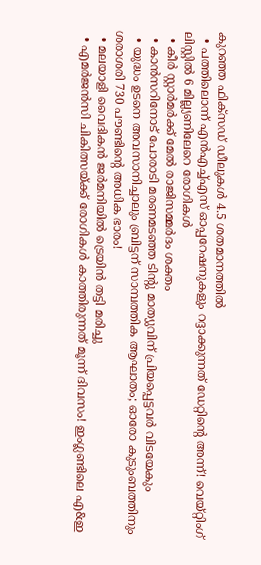കുറഞ്ഞ ഫിക്‌സഡ് ഡീലുകള്‍ 4.5 ശതമാനത്തില്‍
  • പത്തിലൊന്ന് എന്‍എച്ച്എസ് ഓപ്പറേഷനുകളും റദ്ദാക്കുന്നത് ഡേറ്റിന്റെ അന്ന്! വെയ്റ്റിംഗ് ലിസ്റ്റില്‍ 6 മില്ല്യണിലേറെ രോഗികള്‍
  • കീര്‍ സ്റ്റാര്‍മര്‍ക്ക് മേല്‍ രാജിസമ്മര്‍ദം ശക്തം
  • കാന്‍സറിനോട് പോരാടി മരണമടഞ്ഞ ടിന്റു മാത്യുവിന് പ്രിയപ്പെട്ടവര്‍ വിടയേകും
  • യുദ്ധം ഉടനെ അവസാനിച്ചാലും ബ്രിട്ടന് സാമ്പത്തിക ആഘാതം; ഓരോ കുടുംബത്തിനും ശരാശരി 730 പൗണ്ടിന്റെ അധിക ഭാരം!
  • മലയാളി വൈദികന്‍ ജര്‍മനിയില്‍ ട്രെയിന്‍ തട്ടി മരിച്ചു
  • എമര്‍ജന്‍സി ചികിത്സയ്ക്ക് രോഗികള്‍ കാത്തിരുന്നത് മൂന്ന് ദിവസം! ഇംഗ്ലണ്ടിലെ എ&ഇ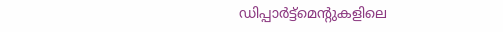ഡിപ്പാര്‍ട്ട്‌മെന്റുകളിലെ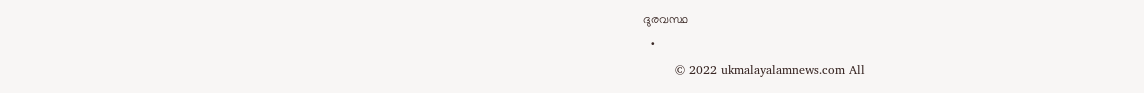ദുരവസ്ഥ
  •
        © 2022 ukmalayalamnews.com All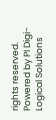rights reserved. Powered by PI Digi-Logical Solutions